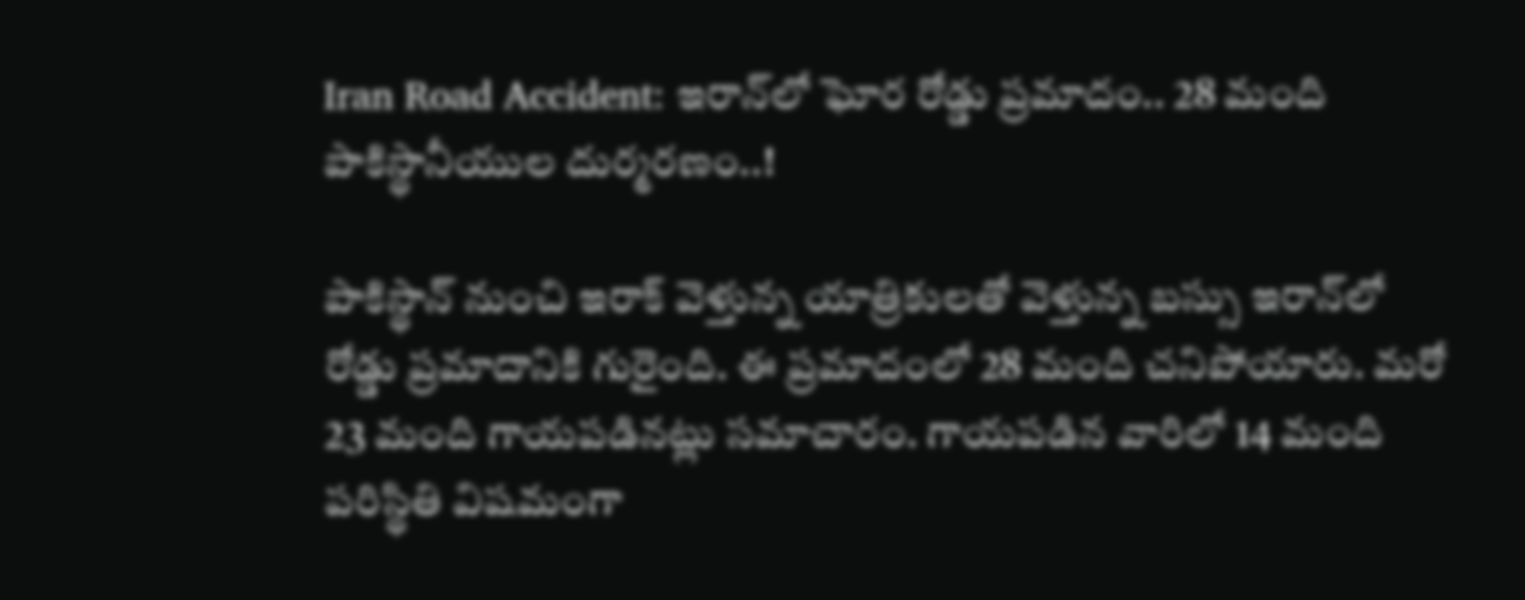Iran Road Accident: ఇరాన్‌లో ఘోర రోడ్డు ప్రమాదం.. 28 మంది పాకిస్థానీయుల దుర్మరణం..!

పాకిస్థాన్ నుంచి ఇరాక్ వెళ్తున్న యాత్రికులతో వెళ్తున్న బస్సు ఇరాన్‌లో రోడ్డు ప్రమాదానికి గురైంది. ఈ ప్రమాదంలో 28 మంది చనిపోయారు. మరో 23 మంది గాయపడినట్లు సమాచారం. గాయపడిన వారిలో 14 మంది పరిస్థితి విషమంగా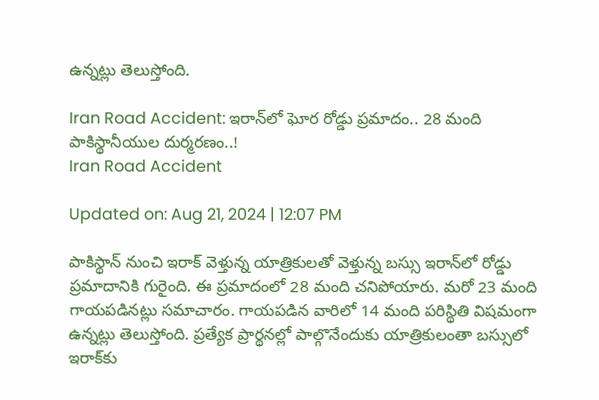ఉన్నట్లు తెలుస్తోంది.

Iran Road Accident: ఇరాన్‌లో ఘోర రోడ్డు ప్రమాదం.. 28 మంది పాకిస్థానీయుల దుర్మరణం..!
Iran Road Accident

Updated on: Aug 21, 2024 | 12:07 PM

పాకిస్థాన్ నుంచి ఇరాక్ వెళ్తున్న యాత్రికులతో వెళ్తున్న బస్సు ఇరాన్‌లో రోడ్డు ప్రమాదానికి గురైంది. ఈ ప్రమాదంలో 28 మంది చనిపోయారు. మరో 23 మంది గాయపడినట్లు సమాచారం. గాయపడిన వారిలో 14 మంది పరిస్థితి విషమంగా ఉన్నట్లు తెలుస్తోంది. ప్రత్యేక ప్రార్థనల్లో పాల్గొనేందుకు యాత్రికులంతా బస్సులో ఇరాక్‌కు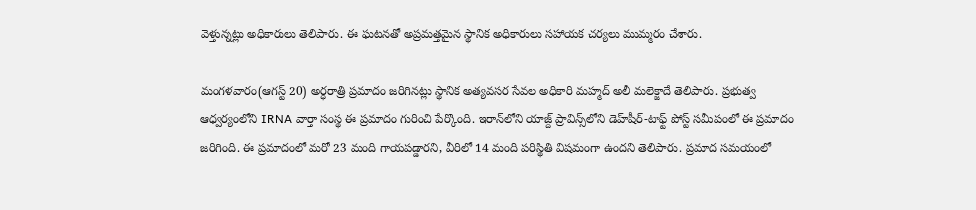వెళ్తున్నట్లు అధికారులు తెలిపారు. ఈ ఘటనతో అప్రమత్తమైన స్థానిక అధికారులు సహాయక చర్యలు ముమ్మరం చేశారు.

మంగళవారం(ఆగస్ట్ 20) అర్ధరాత్రి ప్రమాదం జరిగినట్లు స్థానిక అత్యవసర సేవల అధికారి మహ్మద్ అలీ మలెక్జాదే తెలిపారు. ప్రభుత్వ ఆధ్వర్యంలోని IRNA వార్తా సంస్థ ఈ ప్రమాదం గురించి పేర్కొంది. ఇరాన్‌లోని యాజ్ద్ ప్రావిన్స్‌లోని డెహ్‌షీర్-టాఫ్ట్ పోస్ట్ సమీపంలో ఈ ప్రమాదం జరిగింది. ఈ ప్రమాదంలో మరో 23 మంది గాయపడ్డారని, వీరిలో 14 మంది పరిస్థితి విషమంగా ఉందని తెలిపారు. ప్రమాద సమయంలో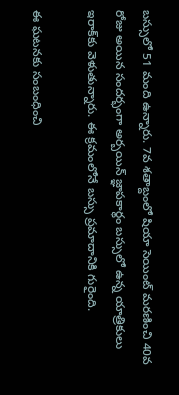బస్సులో 51 మంది ఉన్నారు. 7వ శతాబ్దంలో షియా సెయింట్ మరణించి 40వ రోజు అయిన సందర్భంగా అర్బయిన్ జ్ఞాపకార్థం బస్సులో ఉన్న యాత్రికులు ఇరాక్‌కు వెళుతున్నారు. ఈ క్రమంలోనే బస్సు ప్రమాదానికి గురైంది.

ఈ ఘటనకు సంబంధించి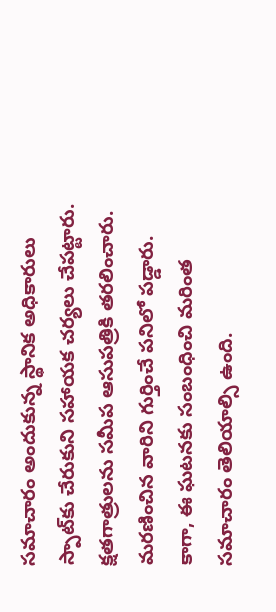సమాచారం అందుకున్న స్థానిక అధికారులు స్పాట్‌కు చేరుకుని సహాయక చర్యలు చేపట్టారు. క్షతగాత్రులను సమీప ఆసుపత్రికి తరలించారు. మరణించిన వారిని గుర్తించే పనిలో పడ్డారు. కాగా, ఈ ఘటనకు సంబంధించి మరింత సమాచారం తెలియాల్సి ఉంది.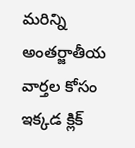మరిన్ని అంతర్జాతీయ వార్తల కోసం ఇక్కడ క్లిక్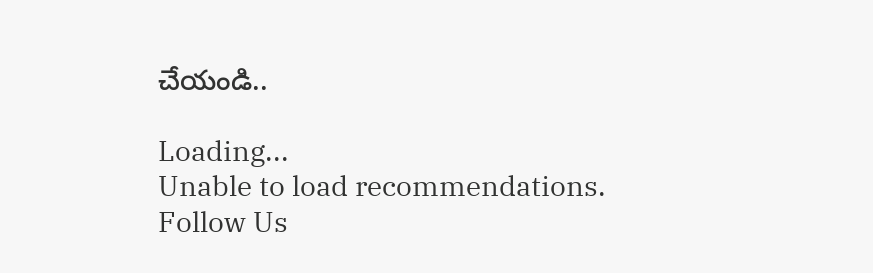చేయండి..

Loading...
Unable to load recommendations.
Follow Us